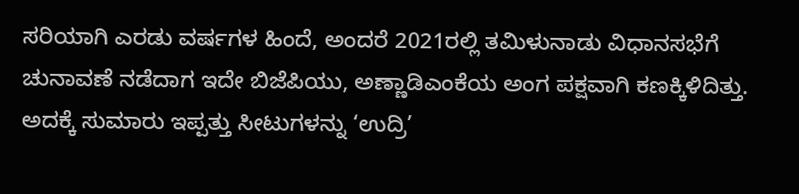ಸರಿಯಾಗಿ ಎರಡು ವರ್ಷಗಳ ಹಿಂದೆ, ಅಂದರೆ 2021ರಲ್ಲಿ ತಮಿಳುನಾಡು ವಿಧಾನಸಭೆಗೆ ಚುನಾವಣೆ ನಡೆದಾಗ ಇದೇ ಬಿಜೆಪಿಯು, ಅಣ್ಣಾಡಿಎಂಕೆಯ ಅಂಗ ಪಕ್ಷವಾಗಿ ಕಣಕ್ಕಿಳಿದಿತ್ತು. ಅದಕ್ಕೆ ಸುಮಾರು ಇಪ್ಪತ್ತು ಸೀಟುಗಳನ್ನು ‘ಉದ್ರಿ’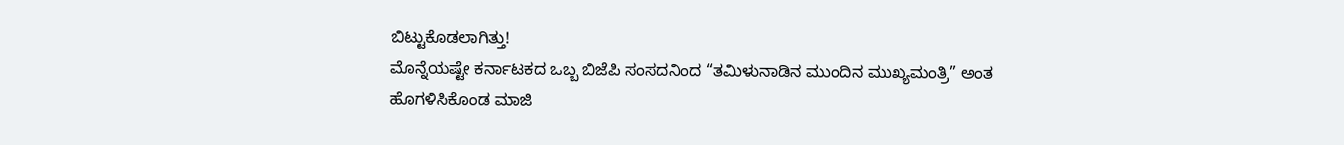ಬಿಟ್ಟುಕೊಡಲಾಗಿತ್ತು!
ಮೊನ್ನೆಯಷ್ಟೇ ಕರ್ನಾಟಕದ ಒಬ್ಬ ಬಿಜೆಪಿ ಸಂಸದನಿಂದ “ತಮಿಳುನಾಡಿನ ಮುಂದಿನ ಮುಖ್ಯಮಂತ್ರಿ” ಅಂತ ಹೊಗಳಿಸಿಕೊಂಡ ಮಾಜಿ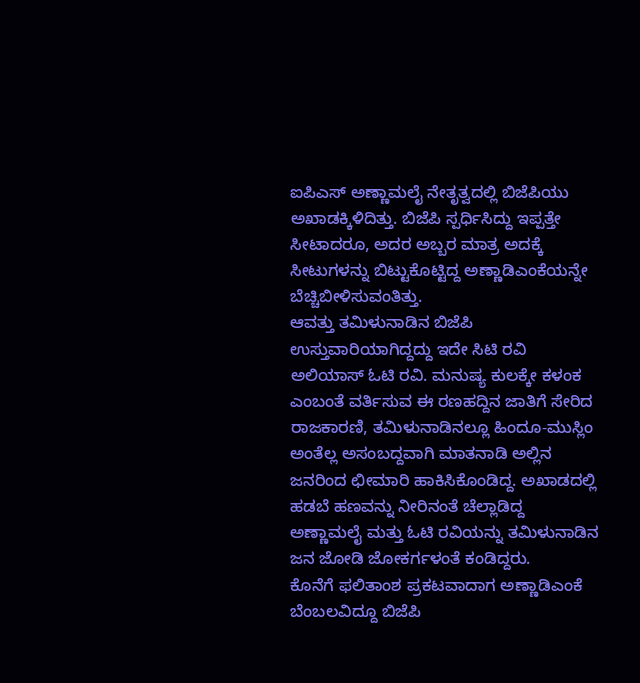ಐಪಿಎಸ್ ಅಣ್ಣಾಮಲೈ ನೇತೃತ್ವದಲ್ಲಿ ಬಿಜೆಪಿಯು ಅಖಾಡಕ್ಕಿಳಿದಿತ್ತು. ಬಿಜೆಪಿ ಸ್ಪರ್ಧಿಸಿದ್ದು ಇಪ್ಪತ್ತೇ ಸೀಟಾದರೂ, ಅದರ ಅಬ್ಬರ ಮಾತ್ರ ಅದಕ್ಕೆ ಸೀಟುಗಳನ್ನು ಬಿಟ್ಟುಕೊಟ್ಟಿದ್ದ ಅಣ್ಣಾಡಿಎಂಕೆಯನ್ನೇ ಬೆಚ್ಚಿಬೀಳಿಸುವಂತಿತ್ತು.
ಆವತ್ತು ತಮಿಳುನಾಡಿನ ಬಿಜೆಪಿ ಉಸ್ತುವಾರಿಯಾಗಿದ್ದದ್ದು ಇದೇ ಸಿಟಿ ರವಿ ಅಲಿಯಾಸ್ ಓಟಿ ರವಿ. ಮನುಷ್ಯ ಕುಲಕ್ಕೇ ಕಳಂಕ ಎಂಬಂತೆ ವರ್ತಿಸುವ ಈ ರಣಹದ್ದಿನ ಜಾತಿಗೆ ಸೇರಿದ ರಾಜಕಾರಣಿ, ತಮಿಳುನಾಡಿನಲ್ಲೂ ಹಿಂದೂ-ಮುಸ್ಲಿಂ ಅಂತೆಲ್ಲ ಅಸಂಬದ್ದವಾಗಿ ಮಾತನಾಡಿ ಅಲ್ಲಿನ ಜನರಿಂದ ಛೀಮಾರಿ ಹಾಕಿಸಿಕೊಂಡಿದ್ದ. ಅಖಾಡದಲ್ಲಿ ಹಡಬೆ ಹಣವನ್ನು ನೀರಿನಂತೆ ಚೆಲ್ಲಾಡಿದ್ದ ಅಣ್ಣಾಮಲೈ ಮತ್ತು ಓಟಿ ರವಿಯನ್ನು ತಮಿಳುನಾಡಿನ ಜನ ಜೋಡಿ ಜೋಕರ್ಗಳಂತೆ ಕಂಡಿದ್ದರು.
ಕೊನೆಗೆ ಫಲಿತಾಂಶ ಪ್ರಕಟವಾದಾಗ ಅಣ್ಣಾಡಿಎಂಕೆ ಬೆಂಬಲವಿದ್ದೂ ಬಿಜೆಪಿ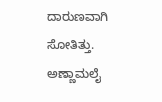ದಾರುಣವಾಗಿ ಸೋತಿತ್ತು. ಅಣ್ಣಾಮಲೈ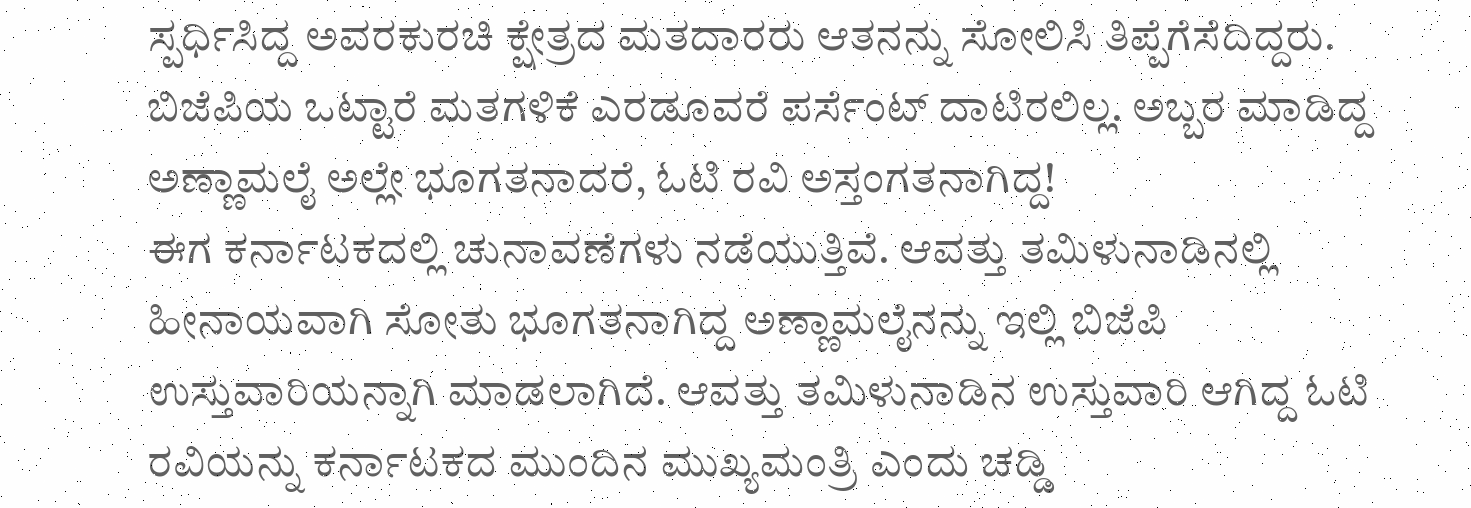ಸ್ಪರ್ಧಿಸಿದ್ದ ಅವರಕುರಚಿ ಕ್ಷೇತ್ರದ ಮತದಾರರು ಆತನನ್ನು ಸೋಲಿಸಿ ತಿಪ್ಪೆಗೆಸೆದಿದ್ದರು. ಬಿಜೆಪಿಯ ಒಟ್ಟಾರೆ ಮತಗಳಿಕೆ ಎರಡೂವರೆ ಪರ್ಸೆಂಟ್ ದಾಟಿರಲಿಲ್ಲ. ಅಬ್ಬರ ಮಾಡಿದ್ದ ಅಣ್ಣಾಮಲೈ ಅಲ್ಲೇ ಭೂಗತನಾದರೆ, ಓಟಿ ರವಿ ಅಸ್ತಂಗತನಾಗಿದ್ದ!
ಈಗ ಕರ್ನಾಟಕದಲ್ಲಿ ಚುನಾವಣೆಗಳು ನಡೆಯುತ್ತಿವೆ. ಆವತ್ತು ತಮಿಳುನಾಡಿನಲ್ಲಿ ಹೀನಾಯವಾಗಿ ಸೋತು ಭೂಗತನಾಗಿದ್ದ ಅಣ್ಣಾಮಲೈನನ್ನು ಇಲ್ಲಿ ಬಿಜೆಪಿ ಉಸ್ತುವಾರಿಯನ್ನಾಗಿ ಮಾಡಲಾಗಿದೆ. ಆವತ್ತು ತಮಿಳುನಾಡಿನ ಉಸ್ತುವಾರಿ ಆಗಿದ್ದ ಓಟಿ ರವಿಯನ್ನು ಕರ್ನಾಟಕದ ಮುಂದಿನ ಮುಖ್ಯಮಂತ್ರಿ ಎಂದು ಚಡ್ಡಿ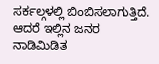ಸರ್ಕಲ್ಗಳಲ್ಲಿ ಬಿಂಬಿಸಲಾಗುತ್ತಿದೆ. ಆದರೆ ಇಲ್ಲಿನ ಜನರ ನಾಡಿಮಿಡಿತ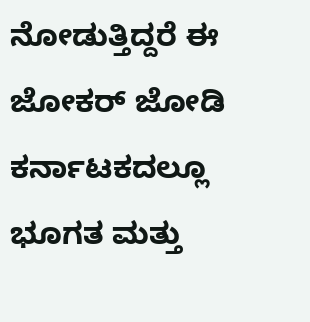ನೋಡುತ್ತಿದ್ದರೆ ಈ ಜೋಕರ್ ಜೋಡಿ ಕರ್ನಾಟಕದಲ್ಲೂ ಭೂಗತ ಮತ್ತು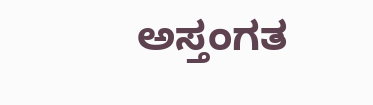ಅಸ್ತಂಗತ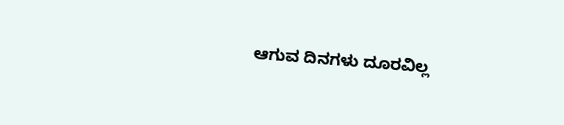ಆಗುವ ದಿನಗಳು ದೂರವಿಲ್ಲ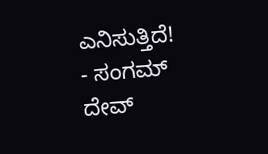ಎನಿಸುತ್ತಿದೆ!
- ಸಂಗಮ್ ದೇವ್